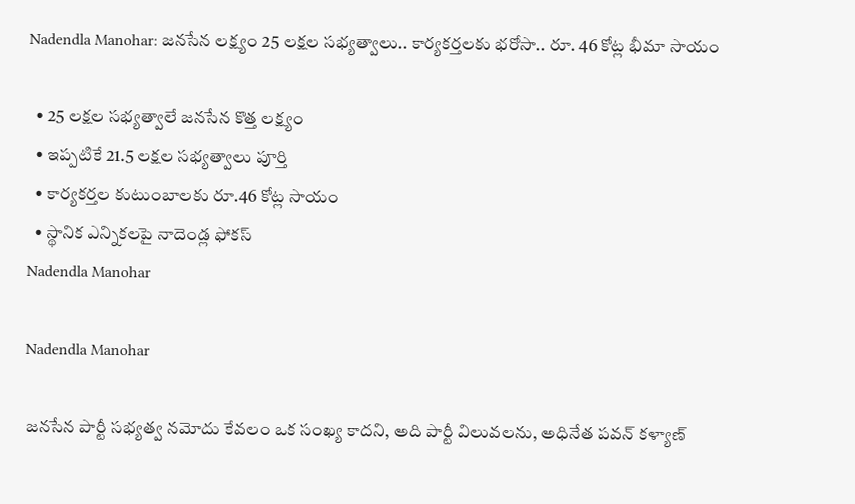Nadendla Manohar: జనసేన లక్ష్యం 25 లక్షల సభ్యత్వాలు.. కార్యకర్తలకు భరోసా.. రూ. 46 కోట్ల భీమా సాయం

  • 25 లక్షల సభ్యత్వాలే జనసేన కొత్త లక్ష్యం
  • ఇప్పటికే 21.5 లక్షల సభ్యత్వాలు పూర్తి
  • కార్యకర్తల కుటుంబాలకు రూ.46 కోట్ల సాయం
  • స్థానిక ఎన్నికలపై నాదెండ్ల ఫోకస్
Nadendla Manohar

Nadendla Manohar

జనసేన పార్టీ సభ్యత్వ నమోదు కేవలం ఒక సంఖ్య కాదని, అది పార్టీ విలువలను, అధినేత పవన్ కళ్యాణ్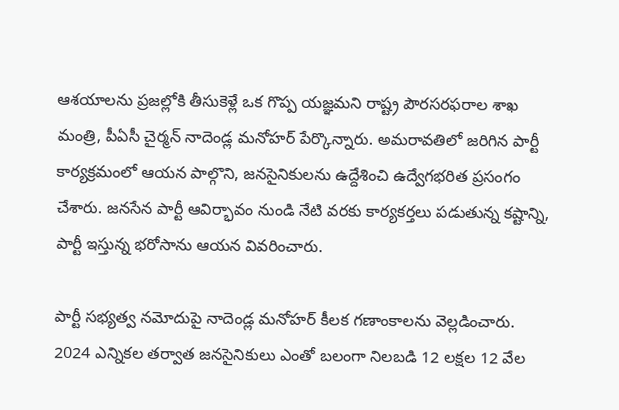ఆశయాలను ప్రజల్లోకి తీసుకెళ్లే ఒక గొప్ప యజ్ఞమని రాష్ట్ర పౌరసరఫరాల శాఖ మంత్రి, పీఏసీ చైర్మన్ నాదెండ్ల మనోహర్ పేర్కొన్నారు. అమరావతిలో జరిగిన పార్టీ కార్యక్రమంలో ఆయన పాల్గొని, జనసైనికులను ఉద్దేశించి ఉద్వేగభరిత ప్రసంగం చేశారు. జనసేన పార్టీ ఆవిర్భావం నుండి నేటి వరకు కార్యకర్తలు పడుతున్న కష్టాన్ని, పార్టీ ఇస్తున్న భరోసాను ఆయన వివరించారు.

పార్టీ సభ్యత్వ నమోదుపై నాదెండ్ల మనోహర్ కీలక గణాంకాలను వెల్లడించారు. 2024 ఎన్నికల తర్వాత జనసైనికులు ఎంతో బలంగా నిలబడి 12 లక్షల 12 వేల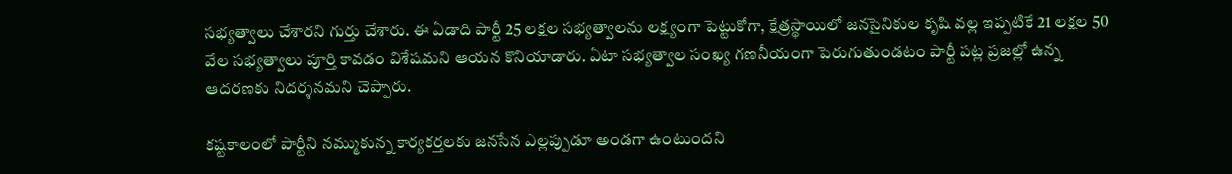సభ్యత్వాలు చేశారని గుర్తు చేశారు. ఈ ఏడాది పార్టీ 25 లక్షల సభ్యత్వాలను లక్ష్యంగా పెట్టుకోగా, క్షేత్రస్థాయిలో జనసైనికుల కృషి వల్ల ఇప్పటికే 21 లక్షల 50 వేల సభ్యత్వాలు పూర్తి కావడం విశేషమని ఆయన కొనియాడారు. ఏటా సభ్యత్వాల సంఖ్య గణనీయంగా పెరుగుతుండటం పార్టీ పట్ల ప్రజల్లో ఉన్న ఆదరణకు నిదర్శనమని చెప్పారు.

కష్టకాలంలో పార్టీని నమ్ముకున్న కార్యకర్తలకు జనసేన ఎల్లప్పుడూ అండగా ఉంటుందని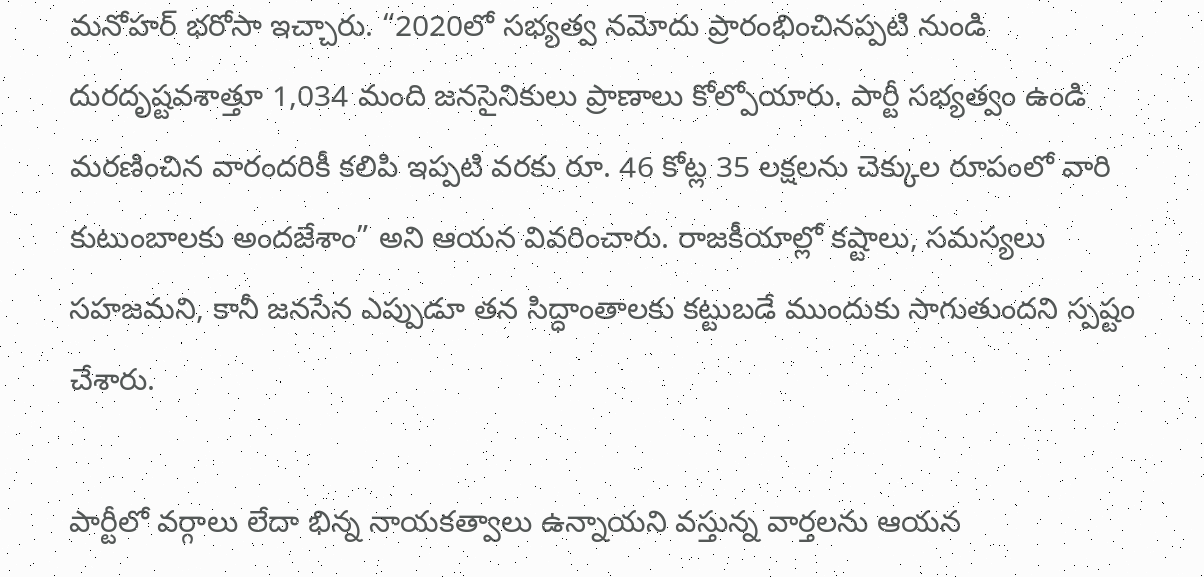మనోహర్ భరోసా ఇచ్చారు. “2020లో సభ్యత్వ నమోదు ప్రారంభించినప్పటి నుండి దురదృష్టవశాత్తూ 1,034 మంది జనసైనికులు ప్రాణాలు కోల్పోయారు. పార్టీ సభ్యత్వం ఉండి మరణించిన వారందరికీ కలిపి ఇప్పటి వరకు రూ. 46 కోట్ల 35 లక్షలను చెక్కుల రూపంలో వారి కుటుంబాలకు అందజేశాం” అని ఆయన వివరించారు. రాజకీయాల్లో కష్టాలు, సమస్యలు సహజమని, కానీ జనసేన ఎప్పుడూ తన సిద్ధాంతాలకు కట్టుబడే ముందుకు సాగుతుందని స్పష్టం చేశారు.

పార్టీలో వర్గాలు లేదా భిన్న నాయకత్వాలు ఉన్నాయని వస్తున్న వార్తలను ఆయన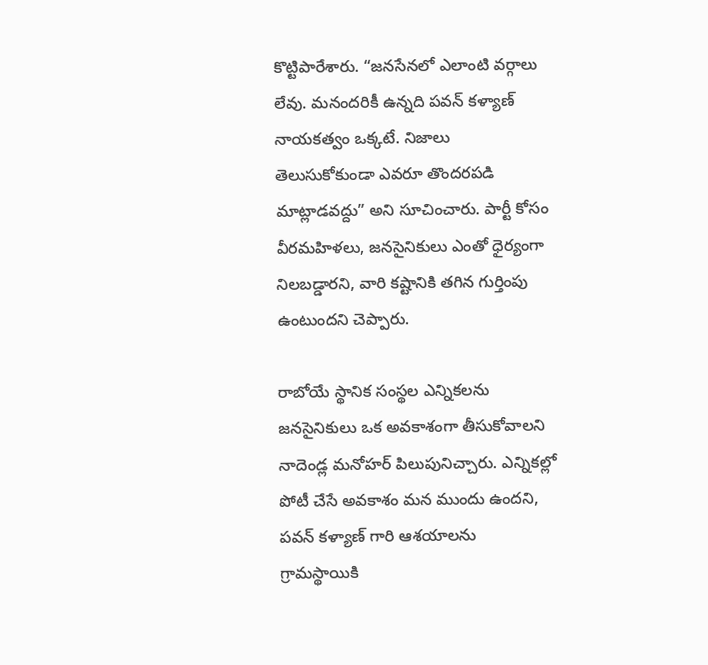కొట్టిపారేశారు. “జనసేనలో ఎలాంటి వర్గాలు లేవు. మనందరికీ ఉన్నది పవన్ కళ్యాణ్ నాయకత్వం ఒక్కటే. నిజాలు తెలుసుకోకుండా ఎవరూ తొందరపడి మాట్లాడవద్దు” అని సూచించారు. పార్టీ కోసం వీరమహిళలు, జనసైనికులు ఎంతో ధైర్యంగా నిలబడ్డారని, వారి కష్టానికి తగిన గుర్తింపు ఉంటుందని చెప్పారు.

రాబోయే స్థానిక సంస్థల ఎన్నికలను జనసైనికులు ఒక అవకాశంగా తీసుకోవాలని నాదెండ్ల మనోహర్ పిలుపునిచ్చారు. ఎన్నికల్లో పోటీ చేసే అవకాశం మన ముందు ఉందని, పవన్ కళ్యాణ్ గారి ఆశయాలను గ్రామస్థాయికి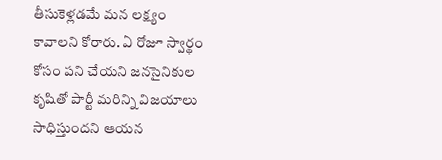తీసుకెళ్లడమే మన లక్ష్యం కావాలని కోరారు. ఏ రోజూ స్వార్థం కోసం పని చేయని జనసైనికుల కృషితో పార్టీ మరిన్ని విజయాలు సాధిస్తుందని ఆయన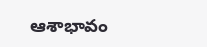ఆశాభావం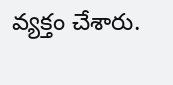వ్యక్తం చేశారు.